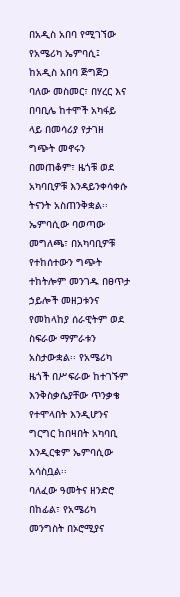በአዲስ አበባ የሚገኘው የአሜሪካ ኤምባሲ፤ ከአዲስ አበባ ጅግጅጋ ባለው መስመር፣ በሃረር እና በባቢሌ ከተሞች አካፋይ ላይ በመሳሪያ የታገዘ ግጭት መኖሩን በመጠቆም፣ ዜጎቹ ወደ አካባቢዎቹ እንዳይንቀሳቀሱ ትናንት አስጠንቅቋል፡፡ ኤምባሲው ባወጣው መግለጫ፣ በአካባቢዎቹ የተከሰተውን ግጭት ተከትሎም መንገዱ በፀጥታ ኃይሎች መዘጋቱንና የመከላከያ ሰራዊትም ወደ ስፍራው ማምራቱን አስታውቋል፡፡ የአሜሪካ ዜጎች በሥፍራው ከተገኙም እንቅስቃሴያቸው ጥንቃቄ የተሞላበት እንዲሆንና ግርግር ከበዛበት አካባቢ እንዲርቁም ኤምባሲው አሳስቧል፡፡
ባለፈው ዓመትና ዘንድሮ በከፊል፣ የአሜሪካ መንግስት በኦሮሚያና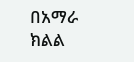በአማራ ክልል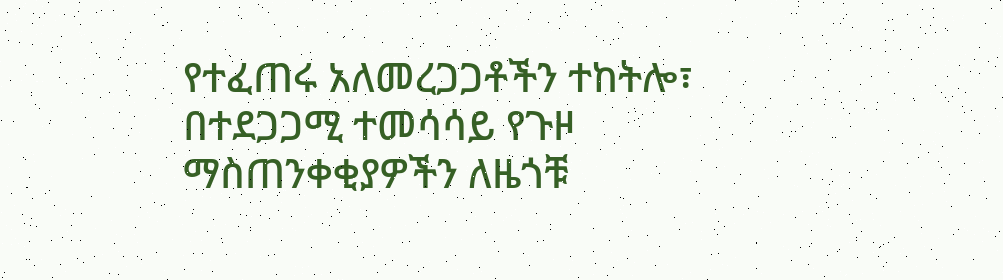የተፈጠሩ አለመረጋጋቶችን ተከትሎ፣ በተደጋጋሚ ተመሳሳይ የጉዞ ማስጠንቀቂያዎችን ለዜጎቹ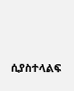ሲያስተላልፍ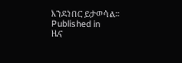እንደነበር ይታወሳል፡፡
Published in
ዜና